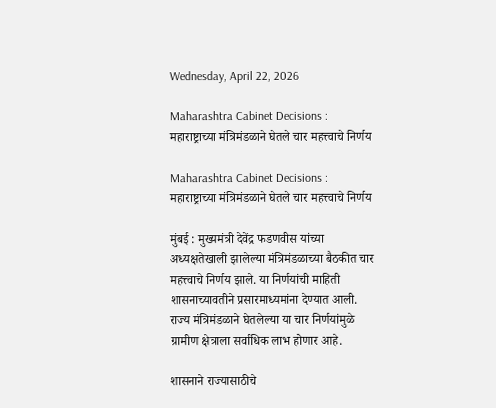Wednesday, April 22, 2026

Maharashtra Cabinet Decisions : महाराष्ट्राच्या मंत्रिमंडळाने घेतले चार महत्त्वाचे निर्णय

Maharashtra Cabinet Decisions : महाराष्ट्राच्या मंत्रिमंडळाने घेतले चार महत्त्वाचे निर्णय

मुंबई : मुख्यमंत्री देवेंद्र फडणवीस यांच्या अध्यक्षतेखाली झालेल्या मंत्रिमंडळाच्या बैठकीत चार महत्त्वाचे निर्णय झाले. या निर्णयांची माहिती शासनाच्यावतीने प्रसारमाध्यमांना देण्यात आली. राज्य मंत्रिमंडळाने घेतलेल्या या चार निर्णयांमुळे ग्रामीण क्षेत्राला सर्वाधिक लाभ होणार आहे.

शासनाने राज्यासाठीचे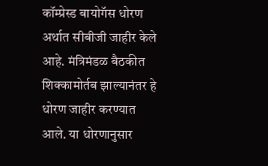कॉम्प्रेस्ड बायोगॅस धोरण अर्थात सीबीजी जाहीर केले आहे. मंत्रिमंडळ बैठकीत शिक्कामोर्तब झाल्यानंतर हे धोरण जाहीर करण्यात आले. या धोरणानुसार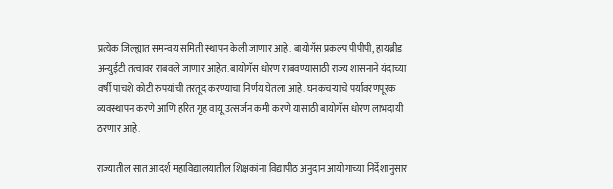प्रत्येक जिल्ह्यात समन्वय समिती स्थापन केली जाणार आहे. बायोगॅस प्रकल्प पीपीपी, हायब्रीड अन्युईटी तत्वावर राबवले जाणार आहेत. बायोगॅस धोरण राबवण्यासाठी राज्य शासनाने यंदाच्या वर्षी पाचशे कोटी रुपयांची तरतूद करण्याचा निर्णय घेतला आहे. घनकचऱ्याचे पर्यावरणपूरक व्यवस्थापन करणे आणि हरित गृह वायू उत्सर्जन कमी करणे यासाठी बायोगॅस धोरण लाभदायी ठरणार आहे.

राज्यातील सात आदर्श महाविद्यालयातील शिक्षकांना विद्यापीठ अनुदान आयोगाच्या निर्देशानुसार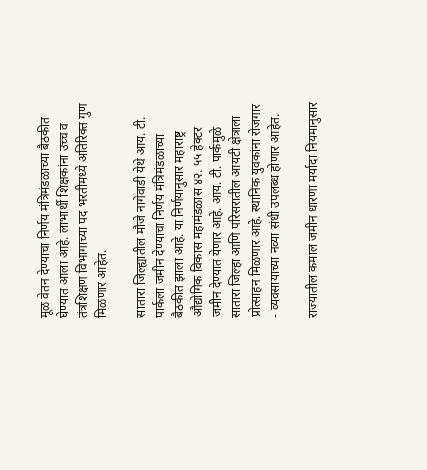मूळ वेतन देण्याचा निर्णय मंत्रिमंडळाच्या बैठकीत घेण्यात आला आहे. लाभार्थी शिक्षकांना उच्च व तंत्रशिक्षण विभागाच्या पद भरतीमध्ये अतिरिक्त गुण मिळणार आहेत.

सातारा जिल्ह्यातील मौजे नागेवाडी येथे आय. टी. पार्कला जमीन देण्याचा निर्णय मंत्रिमंडळाच्या बैठकीत झाला आहे. या निर्णयानुसार महाराष्ट्र औद्योगिक विकास महामंडळास ४२. ५५ हेक्टर जमीन देण्यात येणार आहे. आय. टी. पार्कमुळे सातारा जिल्हा आणि परिसरातील आयटी क्षेत्राला प्रोत्साहन मिळणार आहे. स्थानिक युवकांना रोजगार - व्यवसायाच्या नव्या संधी उपलब्ध होणार आहेत.

राज्यातील कमाल जमीन धारणा मर्यादा नियमानुसार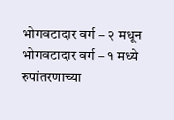भोगवटादार वर्ग – २ मधून भोगवटादार वर्ग – १ मध्ये रुपांतरणाच्या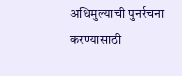अधिमुल्याची पुनर्रचना करण्यासाठी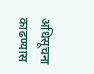अधिसूचना काढण्यास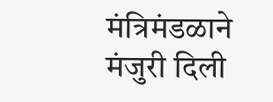मंत्रिमंडळाने मंजुरी दिली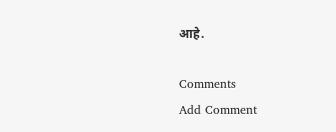आहे.

Comments
Add Comment